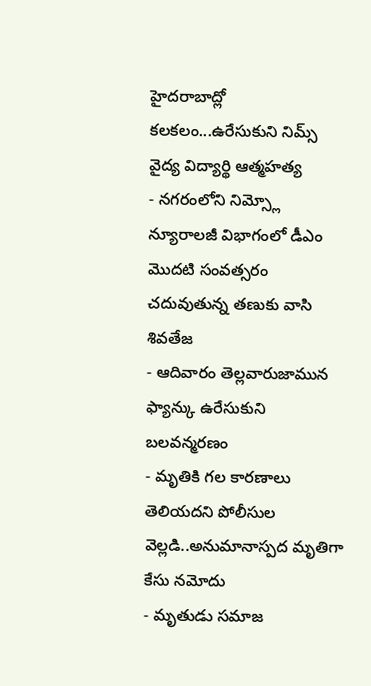హైదరాబాద్లో కలకలం...ఉరేసుకుని నిమ్స్ వైద్య విద్యార్థి ఆత్మహత్య
- నగరంలోని నిమ్స్లో న్యూరాలజీ విభాగంలో డీఎం మొదటి సంవత్సరం చదువుతున్న తణుకు వాసి శివతేజ
- ఆదివారం తెల్లవారుజామున ఫ్యాన్కు ఉరేసుకుని బలవన్మరణం
- మృతికి గల కారణాలు తెలియదని పోలీసుల వెల్లడి..అనుమానాస్పద మృతిగా కేసు నమోదు
- మృతుడు సమాజ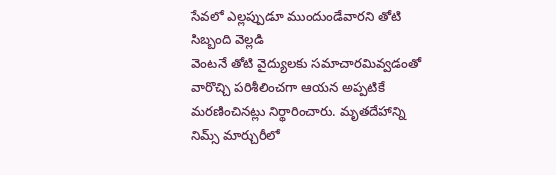సేవలో ఎల్లప్పుడూ ముందుండేవారని తోటి సిబ్బంది వెల్లడి
వెంటనే తోటి వైద్యులకు సమాచారమివ్వడంతో వారొచ్చి పరిశీలించగా ఆయన అప్పటికే మరణించినట్లు నిర్థారించారు. మృతదేహాన్ని నిమ్స్ మార్చురీలో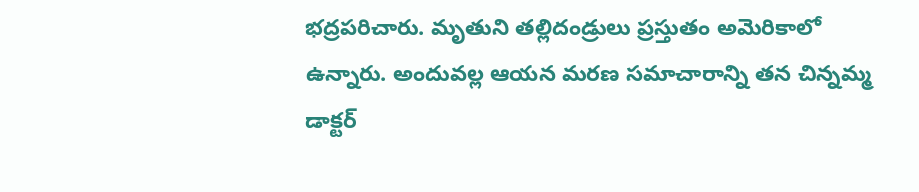భద్రపరిచారు. మృతుని తల్లిదండ్రులు ప్రస్తుతం అమెరికాలో ఉన్నారు. అందువల్ల ఆయన మరణ సమాచారాన్ని తన చిన్నమ్మ డాక్టర్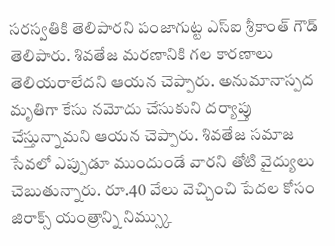సరస్వతికి తెలిపారని పంజాగుట్ట ఎస్ఐ శ్రీకాంత్ గౌడ్ తెలిపారు. శివతేజ మరణానికి గల కారణాలు తెలియరాలేదని ఆయన చెప్పారు. అనుమానాస్పద మృతిగా కేసు నమోదు చేసుకుని దర్యాప్తు చేస్తున్నామని ఆయన చెప్పారు. శివతేజ సమాజ సేవలో ఎప్పుడూ ముందుండే వారని తోటి వైద్యులు చెబుతున్నారు. రూ.40 వేలు వెచ్చించి పేదల కోసం జిరాక్స్ యంత్రాన్ని నిమ్స్కు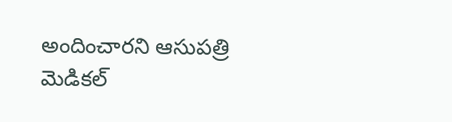అందించారని ఆసుపత్రి మెడికల్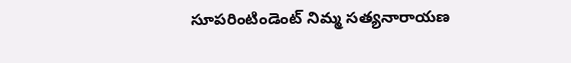సూపరింటిండెంట్ నిమ్మ సత్యనారాయణ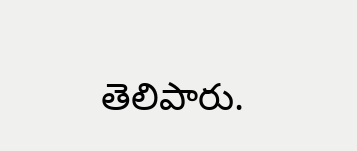తెలిపారు.